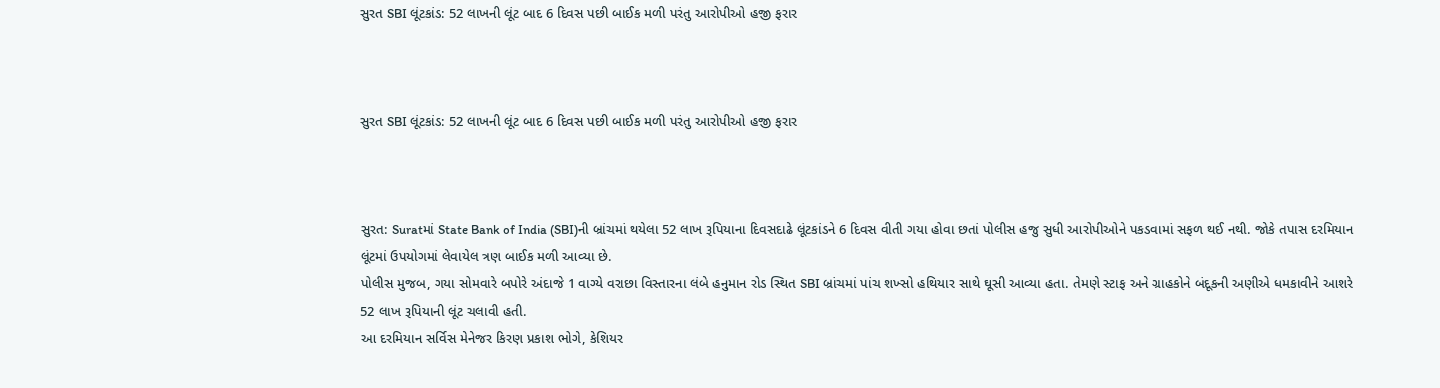સુરત SBI લૂંટકાંડ: 52 લાખની લૂંટ બાદ 6 દિવસ પછી બાઈક મળી પરંતુ આરોપીઓ હજી ફરાર



સુરત SBI લૂંટકાંડ: 52 લાખની લૂંટ બાદ 6 દિવસ પછી બાઈક મળી પરંતુ આરોપીઓ હજી ફરાર



સુરત: Suratમાં State Bank of India (SBI)ની બ્રાંચમાં થયેલા 52 લાખ રૂપિયાના દિવસદાઢે લૂંટકાંડને 6 દિવસ વીતી ગયા હોવા છતાં પોલીસ હજુ સુધી આરોપીઓને પકડવામાં સફળ થઈ નથી. જોકે તપાસ દરમિયાન લૂંટમાં ઉપયોગમાં લેવાયેલ ત્રણ બાઈક મળી આવ્યા છે.
પોલીસ મુજબ, ગયા સોમવારે બપોરે અંદાજે 1 વાગ્યે વરાછા વિસ્તારના લંબે હનુમાન રોડ સ્થિત SBI બ્રાંચમાં પાંચ શખ્સો હથિયાર સાથે ઘૂસી આવ્યા હતા. તેમણે સ્ટાફ અને ગ્રાહકોને બંદૂકની અણીએ ધમકાવીને આશરે 52 લાખ રૂપિયાની લૂંટ ચલાવી હતી.
આ દરમિયાન સર્વિસ મેનેજર કિરણ પ્રકાશ ભોગે, કેશિયર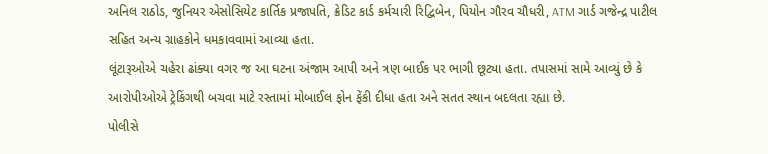અનિલ રાઠોડ, જુનિયર એસોસિયેટ કાર્તિક પ્રજાપતિ, ક્રેડિટ કાર્ડ કર્મચારી રિદ્વિબેન, પિયોન ગૌરવ ચૌધરી, ATM ગાર્ડ ગજેન્દ્ર પાટીલ સહિત અન્ય ગ્રાહકોને ધમકાવવામાં આવ્યા હતા.
લૂંટારૂઓએ ચહેરા ઢાંક્યા વગર જ આ ઘટના અંજામ આપી અને ત્રણ બાઈક પર ભાગી છૂટ્યા હતા. તપાસમાં સામે આવ્યું છે કે આરોપીઓએ ટ્રેકિંગથી બચવા માટે રસ્તામાં મોબાઈલ ફોન ફેંકી દીધા હતા અને સતત સ્થાન બદલતા રહ્યા છે.
પોલીસે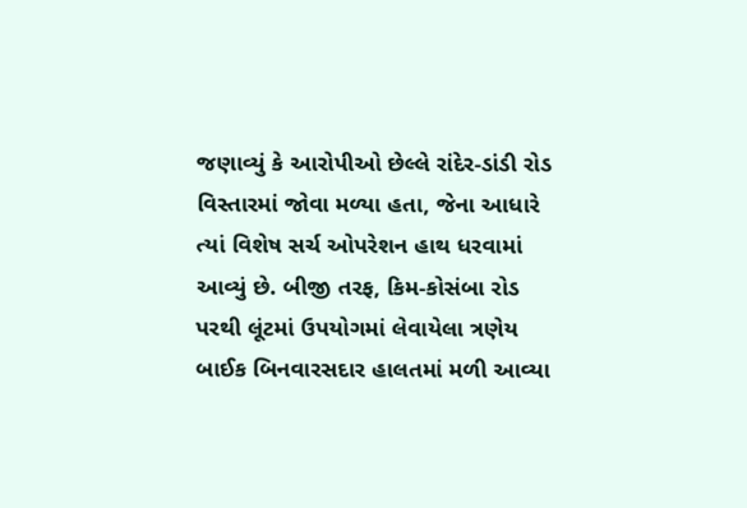જણાવ્યું કે આરોપીઓ છેલ્લે રાંદેર-ડાંડી રોડ વિસ્તારમાં જોવા મળ્યા હતા, જેના આધારે ત્યાં વિશેષ સર્ચ ઓપરેશન હાથ ધરવામાં આવ્યું છે. બીજી તરફ, કિમ-કોસંબા રોડ પરથી લૂંટમાં ઉપયોગમાં લેવાયેલા ત્રણેય બાઈક બિનવારસદાર હાલતમાં મળી આવ્યા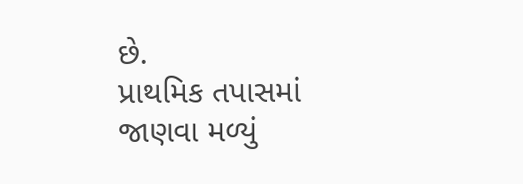છે.
પ્રાથમિક તપાસમાં જાણવા મળ્યું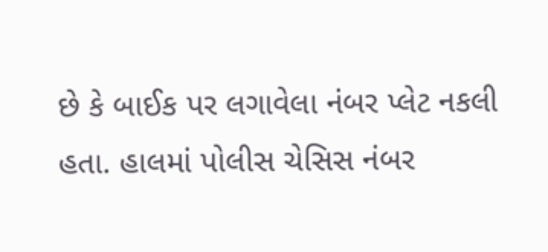છે કે બાઈક પર લગાવેલા નંબર પ્લેટ નકલી હતા. હાલમાં પોલીસ ચેસિસ નંબર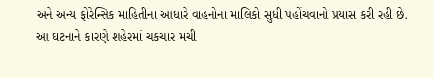અને અન્ય ફોરેન્સિક માહિતીના આધારે વાહનોના માલિકો સુધી પહોંચવાનો પ્રયાસ કરી રહી છે.
આ ઘટનાને કારણે શહેરમાં ચકચાર મચી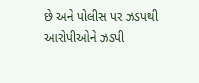છે અને પોલીસ પર ઝડપથી આરોપીઓને ઝડપી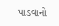પાડવાનો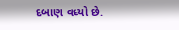દબાણ વધ્યો છે.